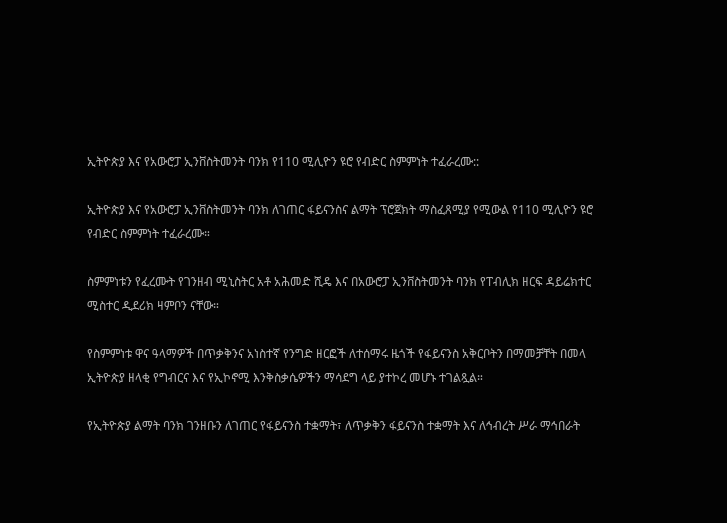ኢትዮጵያ እና የአውሮፓ ኢንቨስትመንት ባንክ የ110 ሚሊዮን ዩሮ የብድር ስምምነት ተፈራረሙ::

ኢትዮጵያ እና የአውሮፓ ኢንቨስትመንት ባንክ ለገጠር ፋይናንስና ልማት ፕሮጀክት ማስፈጸሚያ የሚውል የ110 ሚሊዮን ዩሮ የብድር ስምምነት ተፈራረሙ።

ስምምነቱን የፈረሙት የገንዘብ ሚኒስትር አቶ አሕመድ ሺዴ እና በአውሮፓ ኢንቨስትመንት ባንክ የፐብሊክ ዘርፍ ዳይሬክተር ሚስተር ዲደሪክ ዛምቦን ናቸው።

የስምምነቱ ዋና ዓላማዎች በጥቃቅንና አነስተኛ የንግድ ዘርፎች ለተሰማሩ ዜጎች የፋይናንስ አቅርቦትን በማመቻቸት በመላ ኢትዮጵያ ዘላቂ የግብርና እና የኢኮኖሚ እንቅስቃሴዎችን ማሳደግ ላይ ያተኮረ መሆኑ ተገልጿል።

የኢትዮጵያ ልማት ባንክ ገንዘቡን ለገጠር የፋይናንስ ተቋማት፣ ለጥቃቅን ፋይናንስ ተቋማት እና ለኅብረት ሥራ ማኅበራት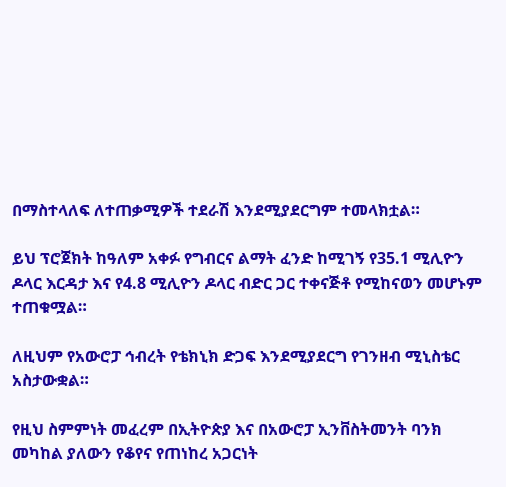በማስተላለፍ ለተጠቃሚዎች ተደራሽ እንደሚያደርግም ተመላክቷል።

ይህ ፕሮጀክት ከዓለም አቀፉ የግብርና ልማት ፈንድ ከሚገኝ የ35.1 ሚሊዮን ዶላር እርዳታ እና የ4.8 ሚሊዮን ዶላር ብድር ጋር ተቀናጅቶ የሚከናወን መሆኑም ተጠቁሟል።

ለዚህም የአውሮፓ ኅብረት የቴክኒክ ድጋፍ እንደሚያደርግ የገንዘብ ሚኒስቴር አስታውቋል።

የዚህ ስምምነት መፈረም በኢትዮጵያ እና በአውሮፓ ኢንቨስትመንት ባንክ መካከል ያለውን የቆየና የጠነከረ አጋርነት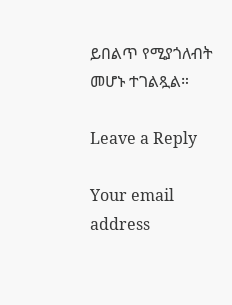ይበልጥ የሚያጎለብት መሆኑ ተገልጿል።

Leave a Reply

Your email address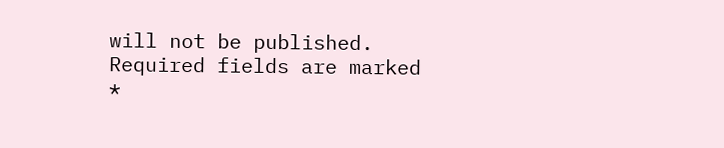will not be published. Required fields are marked *